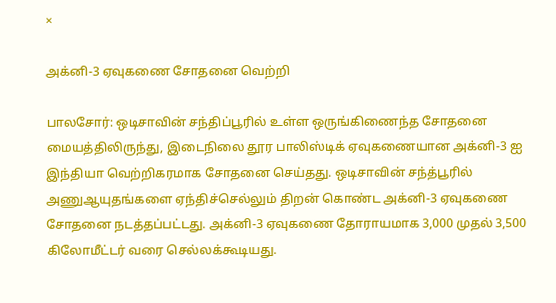×

அக்னி-3 ஏவுகணை சோதனை வெற்றி

பாலசோர்: ஒடிசாவின் சந்திப்பூரில் உள்ள ஒருங்கிணைந்த சோதனை மையத்திலிருந்து, இடைநிலை தூர பாலிஸ்டிக் ஏவுகணையான அக்னி-3 ஐ இந்தியா வெற்றிகரமாக சோதனை செய்தது. ஒடிசாவின் சந்த்பூரில் அணுஆயுதங்களை ஏந்திச்செல்லும் திறன் கொண்ட அக்னி-3 ஏவுகணை சோதனை நடத்தப்பட்டது. அக்னி-3 ஏவுகணை தோராயமாக 3,000 முதல் 3,500 கிலோமீட்டர் வரை செல்லக்கூடியது.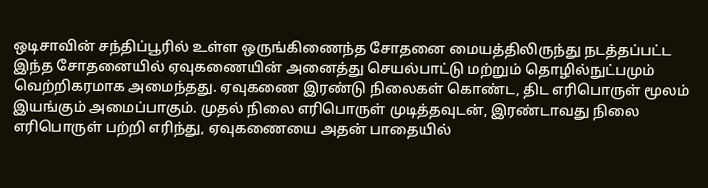ஒடிசாவின் சந்திப்பூரில் உள்ள ஒருங்கிணைந்த சோதனை மையத்திலிருந்து நடத்தப்பட்ட இந்த சோதனையில் ஏவுகணையின் அனைத்து செயல்பாட்டு மற்றும் தொழில்நுட்பமும் வெற்றிகரமாக அமைந்தது. ஏவுகணை இரண்டு நிலைகள் கொண்ட, திட எரிபொருள் மூலம் இயங்கும் அமைப்பாகும். முதல் நிலை எரிபொருள் முடித்தவுடன், இரண்டாவது நிலை எரிபொருள் பற்றி எரிந்து, ஏவுகணையை அதன் பாதையில்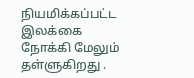நியமிக்கப்பட்ட இலக்கை நோக்கி மேலும் தள்ளுகிறது .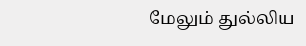மேலும் துல்லிய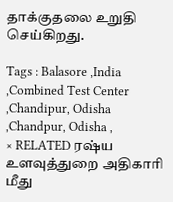தாக்குதலை உறுதி செய்கிறது.

Tags : Balasore ,India ,Combined Test Center ,Chandipur, Odisha ,Chandpur, Odisha ,
× RELATED ரஷ்ய உளவுத்துறை அதிகாரி மீது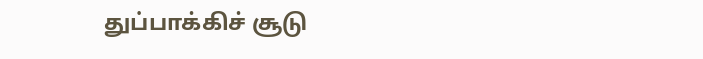துப்பாக்கிச் சூடு